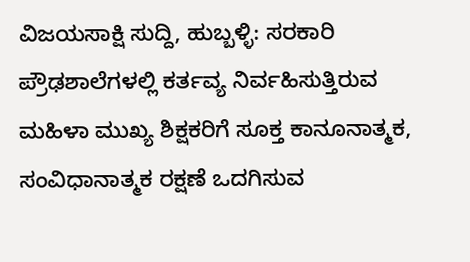ವಿಜಯಸಾಕ್ಷಿ ಸುದ್ದಿ, ಹುಬ್ಬಳ್ಳಿ: ಸರಕಾರಿ ಪ್ರೌಢಶಾಲೆಗಳಲ್ಲಿ ಕರ್ತವ್ಯ ನಿರ್ವಹಿಸುತ್ತಿರುವ ಮಹಿಳಾ ಮುಖ್ಯ ಶಿಕ್ಷಕರಿಗೆ ಸೂಕ್ತ ಕಾನೂನಾತ್ಮಕ, ಸಂವಿಧಾನಾತ್ಮಕ ರಕ್ಷಣೆ ಒದಗಿಸುವ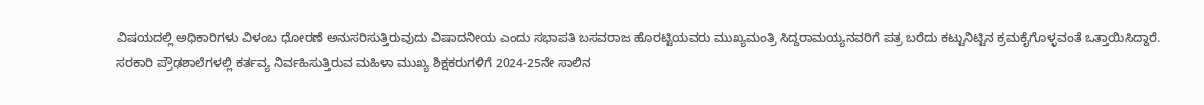ವಿಷಯದಲ್ಲಿ ಅಧಿಕಾರಿಗಳು ವಿಳಂಬ ಧೋರಣೆ ಅನುಸರಿಸುತ್ತಿರುವುದು ವಿಷಾದನೀಯ ಎಂದು ಸಭಾಪತಿ ಬಸವರಾಜ ಹೊರಟ್ಟಿಯವರು ಮುಖ್ಯಮಂತ್ರಿ ಸಿದ್ದರಾಮಯ್ಯನವರಿಗೆ ಪತ್ರ ಬರೆದು ಕಟ್ಟುನಿಟ್ಟಿನ ಕ್ರಮಕೈಗೊಳ್ಳವಂತೆ ಒತ್ತಾಯಿಸಿದ್ದಾರೆ.
ಸರಕಾರಿ ಪ್ರೌಢಶಾಲೆಗಳಲ್ಲಿ ಕರ್ತವ್ಯ ನಿರ್ವಹಿಸುತ್ತಿರುವ ಮಹಿಳಾ ಮುಖ್ಯ ಶಿಕ್ಷಕರುಗಳಿಗೆ 2024-25ನೇ ಸಾಲಿನ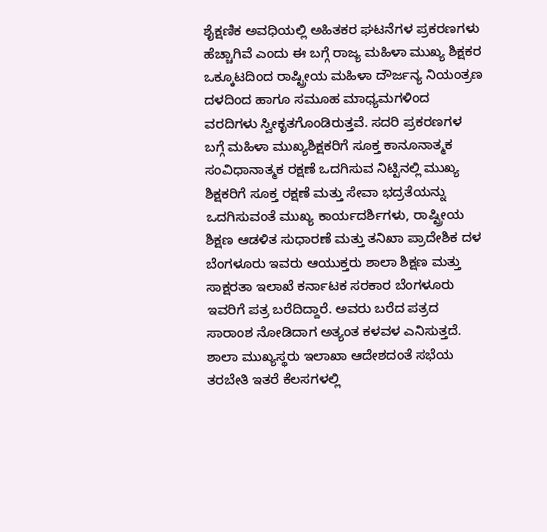ಶೈಕ್ಷಣಿಕ ಅವಧಿಯಲ್ಲಿ ಅಹಿತಕರ ಘಟನೆಗಳ ಪ್ರಕರಣಗಳು ಹೆಚ್ಚಾಗಿವೆ ಎಂದು ಈ ಬಗ್ಗೆ ರಾಜ್ಯ ಮಹಿಳಾ ಮುಖ್ಯ ಶಿಕ್ಷಕರ ಒಕ್ಕೂಟದಿಂದ ರಾಷ್ಟ್ರೀಯ ಮಹಿಳಾ ದೌರ್ಜನ್ಯ ನಿಯಂತ್ರಣ ದಳದಿಂದ ಹಾಗೂ ಸಮೂಹ ಮಾಧ್ಯಮಗಳಿಂದ ವರದಿಗಳು ಸ್ವೀಕೃತಗೊಂಡಿರುತ್ತವೆ. ಸದರಿ ಪ್ರಕರಣಗಳ ಬಗ್ಗೆ ಮಹಿಳಾ ಮುಖ್ಯಶಿಕ್ಷಕರಿಗೆ ಸೂಕ್ತ ಕಾನೂನಾತ್ಮಕ ಸಂವಿಧಾನಾತ್ಮಕ ರಕ್ಷಣೆ ಒದಗಿಸುವ ನಿಟ್ಟಿನಲ್ಲಿ ಮುಖ್ಯ ಶಿಕ್ಷಕರಿಗೆ ಸೂಕ್ತ ರಕ್ಷಣೆ ಮತ್ತು ಸೇವಾ ಭದ್ರತೆಯನ್ನು ಒದಗಿಸುವಂತೆ ಮುಖ್ಯ ಕಾರ್ಯದರ್ಶಿಗಳು, ರಾಷ್ಟ್ರೀಯ ಶಿಕ್ಷಣ ಆಡಳಿತ ಸುಧಾರಣೆ ಮತ್ತು ತನಿಖಾ ಪ್ರಾದೇಶಿಕ ದಳ ಬೆಂಗಳೂರು ಇವರು ಆಯುಕ್ತರು ಶಾಲಾ ಶಿಕ್ಷಣ ಮತ್ತು ಸಾಕ್ಷರತಾ ಇಲಾಖೆ ಕರ್ನಾಟಕ ಸರಕಾರ ಬೆಂಗಳೂರು ಇವರಿಗೆ ಪತ್ರ ಬರೆದಿದ್ದಾರೆ. ಅವರು ಬರೆದ ಪತ್ರದ ಸಾರಾಂಶ ನೋಡಿದಾಗ ಅತ್ಯಂತ ಕಳವಳ ಎನಿಸುತ್ತದೆ.
ಶಾಲಾ ಮುಖ್ಯಸ್ಥರು ಇಲಾಖಾ ಆದೇಶದಂತೆ ಸಭೆಯ ತರಬೇತಿ ಇತರೆ ಕೆಲಸಗಳಲ್ಲಿ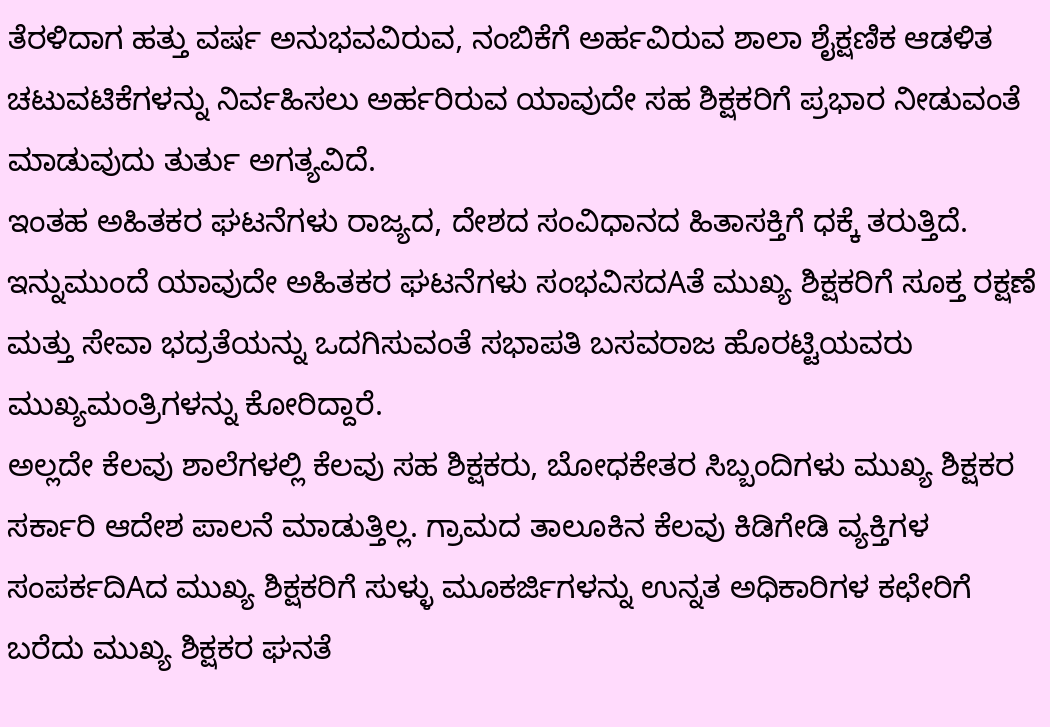ತೆರಳಿದಾಗ ಹತ್ತು ವರ್ಷ ಅನುಭವವಿರುವ, ನಂಬಿಕೆಗೆ ಅರ್ಹವಿರುವ ಶಾಲಾ ಶೈಕ್ಷಣಿಕ ಆಡಳಿತ ಚಟುವಟಿಕೆಗಳನ್ನು ನಿರ್ವಹಿಸಲು ಅರ್ಹರಿರುವ ಯಾವುದೇ ಸಹ ಶಿಕ್ಷಕರಿಗೆ ಪ್ರಭಾರ ನೀಡುವಂತೆ ಮಾಡುವುದು ತುರ್ತು ಅಗತ್ಯವಿದೆ.
ಇಂತಹ ಅಹಿತಕರ ಘಟನೆಗಳು ರಾಜ್ಯದ, ದೇಶದ ಸಂವಿಧಾನದ ಹಿತಾಸಕ್ತಿಗೆ ಧಕ್ಕೆ ತರುತ್ತಿದೆ. ಇನ್ನುಮುಂದೆ ಯಾವುದೇ ಅಹಿತಕರ ಘಟನೆಗಳು ಸಂಭವಿಸದAತೆ ಮುಖ್ಯ ಶಿಕ್ಷಕರಿಗೆ ಸೂಕ್ತ ರಕ್ಷಣೆ ಮತ್ತು ಸೇವಾ ಭದ್ರತೆಯನ್ನು ಒದಗಿಸುವಂತೆ ಸಭಾಪತಿ ಬಸವರಾಜ ಹೊರಟ್ಟಿಯವರು ಮುಖ್ಯಮಂತ್ರಿಗಳನ್ನು ಕೋರಿದ್ದಾರೆ.
ಅಲ್ಲದೇ ಕೆಲವು ಶಾಲೆಗಳಲ್ಲಿ ಕೆಲವು ಸಹ ಶಿಕ್ಷಕರು, ಬೋಧಕೇತರ ಸಿಬ್ಬಂದಿಗಳು ಮುಖ್ಯ ಶಿಕ್ಷಕರ ಸರ್ಕಾರಿ ಆದೇಶ ಪಾಲನೆ ಮಾಡುತ್ತಿಲ್ಲ. ಗ್ರಾಮದ ತಾಲೂಕಿನ ಕೆಲವು ಕಿಡಿಗೇಡಿ ವ್ಯಕ್ತಿಗಳ ಸಂಪರ್ಕದಿAದ ಮುಖ್ಯ ಶಿಕ್ಷಕರಿಗೆ ಸುಳ್ಳು ಮೂಕರ್ಜಿಗಳನ್ನು ಉನ್ನತ ಅಧಿಕಾರಿಗಳ ಕಛೇರಿಗೆ ಬರೆದು ಮುಖ್ಯ ಶಿಕ್ಷಕರ ಘನತೆ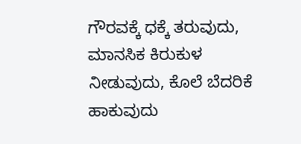ಗೌರವಕ್ಕೆ ಧಕ್ಕೆ ತರುವುದು, ಮಾನಸಿಕ ಕಿರುಕುಳ ನೀಡುವುದು, ಕೊಲೆ ಬೆದರಿಕೆ ಹಾಕುವುದು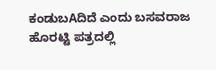ಕಂಡುಬAದಿದೆ ಎಂದು ಬಸವರಾಜ ಹೊರಟ್ಟಿ ಪತ್ರದಲ್ಲಿ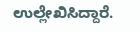ಉಲ್ಲೇಖಿಸಿದ್ದಾರೆ.